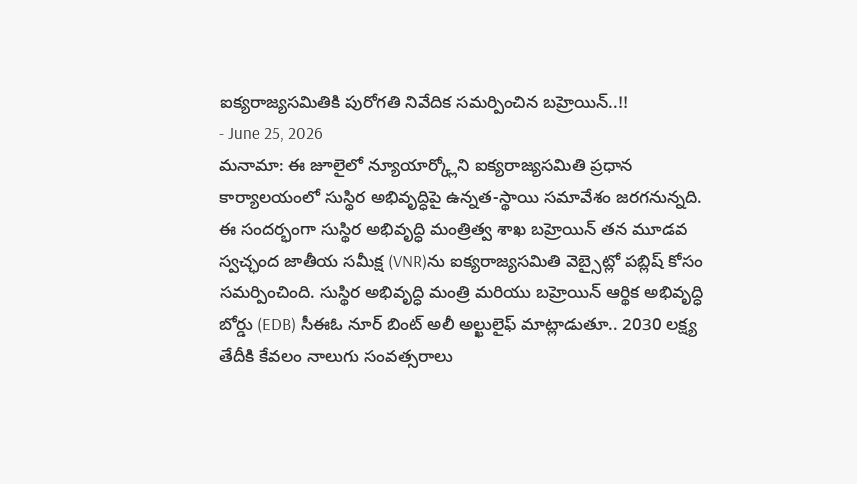ఐక్యరాజ్యసమితికి పురోగతి నివేదిక సమర్పించిన బహ్రెయిన్..!!
- June 25, 2026
మనామా: ఈ జూలైలో న్యూయార్క్లోని ఐక్యరాజ్యసమితి ప్రధాన కార్యాలయంలో సుస్థిర అభివృద్ధిపై ఉన్నత-స్థాయి సమావేశం జరగనున్నది. ఈ సందర్భంగా సుస్థిర అభివృద్ధి మంత్రిత్వ శాఖ బహ్రెయిన్ తన మూడవ స్వచ్ఛంద జాతీయ సమీక్ష (VNR)ను ఐక్యరాజ్యసమితి వెబ్సైట్లో పబ్లిష్ కోసం సమర్పించింది. సుస్థిర అభివృద్ధి మంత్రి మరియు బహ్రెయిన్ ఆర్థిక అభివృద్ధి బోర్డు (EDB) సీఈఓ నూర్ బింట్ అలీ అల్ఖులైఫ్ మాట్లాడుతూ.. 2030 లక్ష్య తేదీకి కేవలం నాలుగు సంవత్సరాలు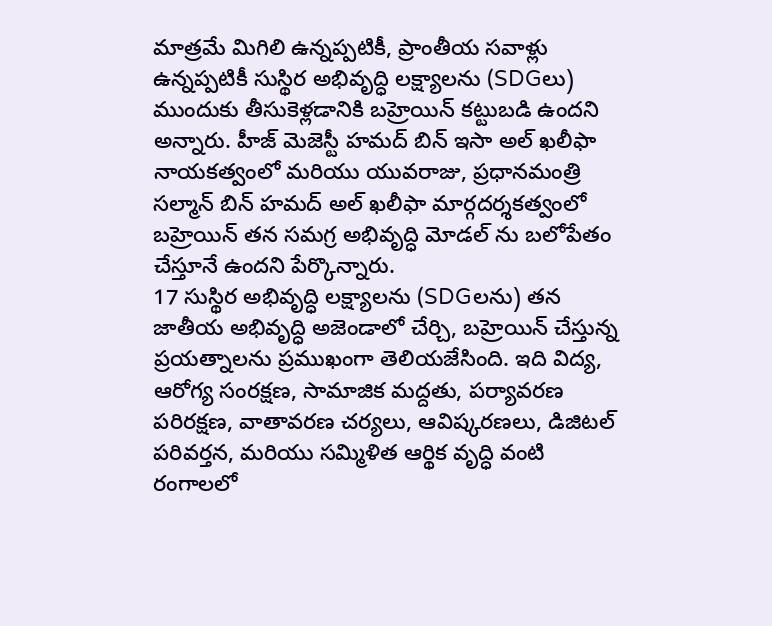మాత్రమే మిగిలి ఉన్నప్పటికీ, ప్రాంతీయ సవాళ్లు ఉన్నప్పటికీ సుస్థిర అభివృద్ధి లక్ష్యాలను (SDGలు) ముందుకు తీసుకెళ్లడానికి బహ్రెయిన్ కట్టుబడి ఉందని అన్నారు. హీజ్ మెజెస్టీ హమద్ బిన్ ఇసా అల్ ఖలీఫా నాయకత్వంలో మరియు యువరాజు, ప్రధానమంత్రి సల్మాన్ బిన్ హమద్ అల్ ఖలీఫా మార్గదర్శకత్వంలో బహ్రెయిన్ తన సమగ్ర అభివృద్ధి మోడల్ ను బలోపేతం చేస్తూనే ఉందని పేర్కొన్నారు.
17 సుస్థిర అభివృద్ధి లక్ష్యాలను (SDGలను) తన జాతీయ అభివృద్ధి అజెండాలో చేర్చి, బహ్రెయిన్ చేస్తున్న ప్రయత్నాలను ప్రముఖంగా తెలియజేసింది. ఇది విద్య, ఆరోగ్య సంరక్షణ, సామాజిక మద్దతు, పర్యావరణ పరిరక్షణ, వాతావరణ చర్యలు, ఆవిష్కరణలు, డిజిటల్ పరివర్తన, మరియు సమ్మిళిత ఆర్థిక వృద్ధి వంటి రంగాలలో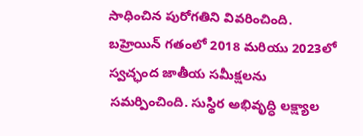సాధించిన పురోగతిని వివరించింది. బహ్రెయిన్ గతంలో 2018 మరియు 2023లో స్వచ్ఛంద జాతీయ సమీక్షలను సమర్పించింది. సుస్థిర అభివృద్ధి లక్ష్యాల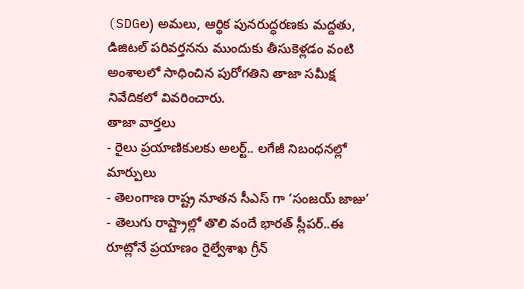(SDGల) అమలు, ఆర్థిక పునరుద్ధరణకు మద్దతు, డిజిటల్ పరివర్తనను ముందుకు తీసుకెళ్లడం వంటి అంశాలలో సాధించిన పురోగతిని తాజా సమీక్ష నివేదికలో వివరించారు.
తాజా వార్తలు
- రైలు ప్రయాణికులకు అలర్ట్.. లగేజీ నిబంధనల్లో మార్పులు
- తెలంగాణ రాష్ట్ర నూతన సీఎస్ గా ‘సంజయ్ జాజు’
- తెలుగు రాష్ట్రాల్లో తొలి వందే భారత్ స్లీపర్..ఈ రూట్లోనే ప్రయాణం రైల్వేశాఖ గ్రీన్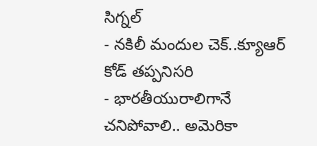సిగ్నల్
- నకిలీ మందుల చెక్..క్యూఆర్ కోడ్ తప్పనిసరి
- భారతీయురాలిగానే చనిపోవాలి.. అమెరికా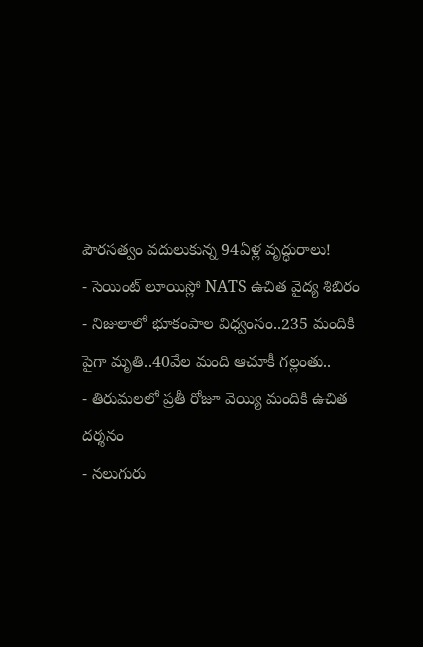పౌరసత్వం వదులుకున్న 94ఏళ్ల వృద్ధురాలు!
- సెయింట్ లూయిస్లో NATS ఉచిత వైద్య శిబిరం
- నిజులాలో భూకంపాల విధ్వంసం..235 మందికి పైగా మృతి..40వేల మంది ఆచూకీ గల్లంతు..
- తిరుమలలో ప్రతీ రోజూ వెయ్యి మందికి ఉచిత దర్శనం
- నలుగురు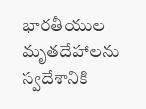భారతీయుల మృతదేహాలను స్వదేశానికి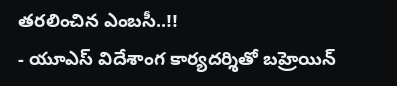తరలించిన ఎంబసీ..!!
- యూఎస్ విదేశాంగ కార్యదర్శితో బహ్రెయిన్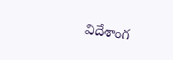విదేశాంగ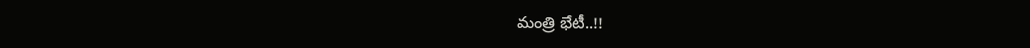మంత్రి భేటీ..!!